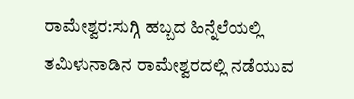ರಾಮೇಶ್ವರ:ಸುಗ್ಗಿ ಹಬ್ಬದ ಹಿನ್ನೆಲೆಯಲ್ಲಿ ತಮಿಳುನಾಡಿನ ರಾಮೇಶ್ವರದಲ್ಲಿ ನಡೆಯುವ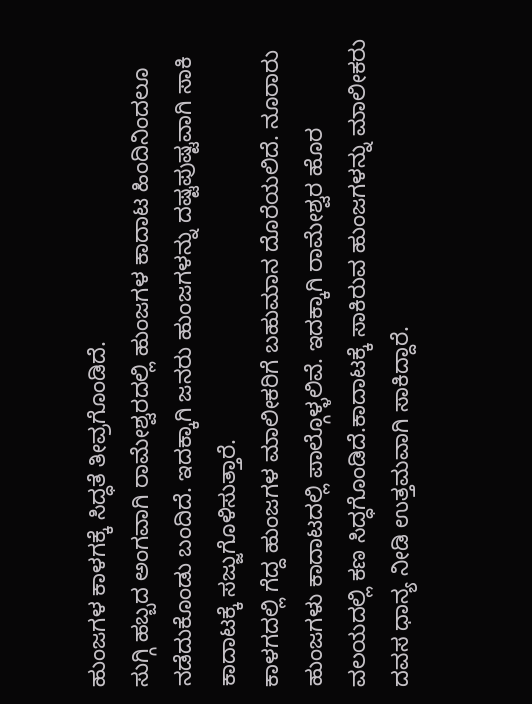ಹುಂಜಗಳ ಕಾಳಗಕ್ಕೆ ಸಿದ್ಧತೆ ತೀವ್ರಗೊಂಡಿದೆ.
ಸುಗ್ಗಿ ಹಬ್ಬದ ಅಂಗವಾಗಿ ರಾಮೇಶ್ವರದಲ್ಲಿ ಹುಂಜಗಳ ಕಾದಾಟ ಹಿಂದಿನಿಂದಲೂ ನಡೆದುಕೊಂಡು ಬಂದಿದೆ. ಇದಕ್ಕಾಗಿ ಜನರು ಹುಂಜಗಳನ್ನು ದಷ್ಟಪುಷ್ಟವಾಗಿ ಸಾಕಿ ಕಾದಾಟಕ್ಕೆ ಸಜ್ಜುಗೊಳಿಸುತ್ತಾರೆ.
ಕಾಳಗದಲ್ಲಿ ಗೆದ್ದ ಹುಂಜಗಳ ಮಾಲೀಕರಿಗೆ ಬಹುಮಾನ ದೊರೆಯಲಿದೆ. ನೂರಾರು ಹುಂಜಗಳು ಕಾದಾಟದಲ್ಲಿ ಪಾಲ್ಗೊಳ್ಳಲಿವೆ. ಇದಕ್ಕಾಗಿ ರಾಮೇಶ್ವರ ಹೊರ ವಲಯದಲ್ಲಿ ಕಣ ಸಿದ್ಧಗೊಂಡಿದೆ.ಕಾದಾಟಕ್ಕೆ ಸಾಕಿರುವ ಹುಂಜಗಳನ್ನು ಮಾಲೀಕರು ದವಸ ಧಾನ್ಯ ನೀಡಿ ಉತ್ತಮವಾಗಿ ಸಾಕಿದ್ದಾರೆ.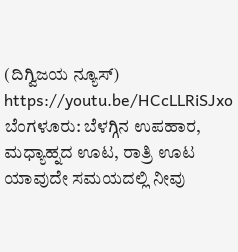(ದಿಗ್ವಿಜಯ ನ್ಯೂಸ್)
https://youtu.be/HCcLLRiSJxo
ಬೆಂಗಳೂರು: ಬೆಳಗ್ಗಿನ ಉಪಹಾರ, ಮಧ್ಯಾಹ್ನದ ಊಟ, ರಾತ್ರಿ ಊಟ ಯಾವುದೇ ಸಮಯದಲ್ಲಿ ನೀವು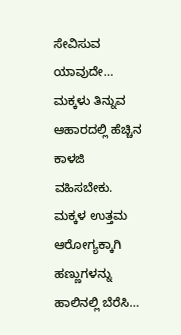ಸೇವಿಸುವ ಯಾವುದೇ…
ಮಕ್ಕಳು ತಿನ್ನುವ ಆಹಾರದಲ್ಲಿ ಹೆಚ್ಚಿನ ಕಾಳಜಿ ವಹಿಸಬೇಕು. ಮಕ್ಕಳ ಉತ್ತಮ ಆರೋಗ್ಯಕ್ಕಾಗಿ ಹಣ್ಣುಗಳನ್ನು ಹಾಲಿನಲ್ಲಿ ಬೆರೆಸಿ…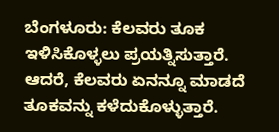ಬೆಂಗಳೂರು: ಕೆಲವರು ತೂಕ ಇಳಿಸಿಕೊಳ್ಳಲು ಪ್ರಯತ್ನಿಸುತ್ತಾರೆ. ಆದರೆ, ಕೆಲವರು ಏನನ್ನೂ ಮಾಡದೆ ತೂಕವನ್ನು ಕಳೆದುಕೊಳ್ಳುತ್ತಾರೆ.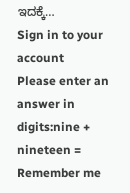ಇದಕ್ಕೆ…
Sign in to your account
Please enter an answer in digits:nine + nineteen =
Remember me